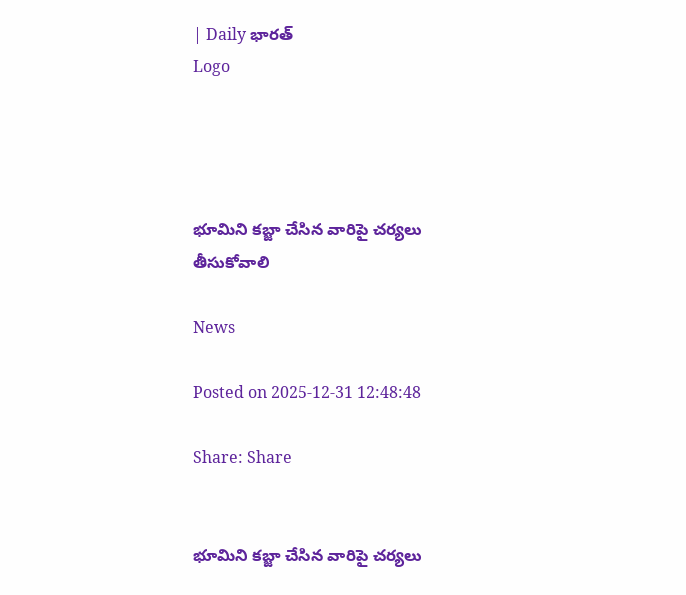| Daily భారత్
Logo




భూమిని కబ్జా చేసిన వారిపై చర్యలు తీసుకోవాలి

News

Posted on 2025-12-31 12:48:48

Share: Share


భూమిని కబ్జా చేసిన వారిపై చర్యలు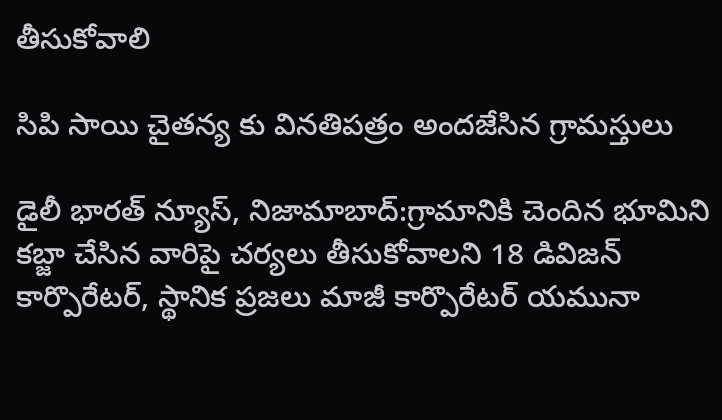తీసుకోవాలి

సిపి సాయి చైతన్య కు వినతిపత్రం అందజేసిన గ్రామస్తులు

డైలీ భారత్ న్యూస్, నిజామాబాద్:గ్రామానికి చెందిన భూమిని కబ్జా చేసిన వారిపై చర్యలు తీసుకోవాలని 18 డివిజన్ కార్పొరేటర్, స్థానిక ప్రజలు మాజీ కార్పొరేటర్ యమునా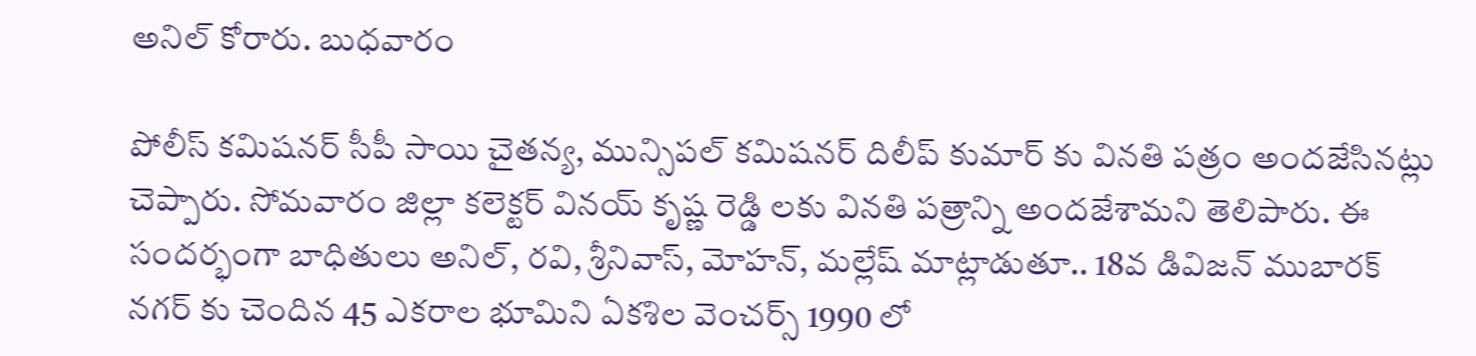అనిల్ కోరారు. బుధవారం

పోలీస్ కమిషనర్ సీపీ సాయి చైతన్య, మున్సిపల్ కమిషనర్ దిలీప్ కుమార్ కు వినతి పత్రం అందజేసినట్లు చెప్పారు. సోమవారం జిల్లా కలెక్టర్ వినయ్ కృష్ణ రెడ్డి లకు వినతి పత్రాన్ని అందజేశామని తెలిపారు. ఈ సందర్భంగా బాధితులు అనిల్, రవి, శ్రీనివాస్, మోహన్, మల్లేష్ మాట్లాడుతూ.. 18వ డివిజన్ ముబారక్ నగర్ కు చెందిన 45 ఎకరాల భూమిని ఏకశిల వెంచర్స్ 1990 లో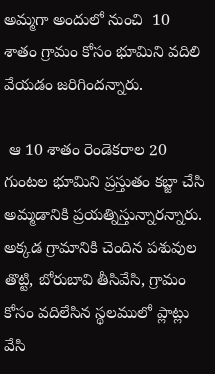అమ్మగా అందులో నుంచి  10 శాతం గ్రామం కోసం భూమిని వదిలి వేయడం జరిగిందన్నారు.

 ఆ 10 శాతం రెండెకరాల 20 గుంటల భూమిని ప్రస్తుతం కబ్జా చేసి అమ్మడానికి ప్రయత్నిస్తున్నారన్నారు. అక్కడ గ్రామానికి చెందిన పశువుల తొట్టి, బోరుబావి తీసివేసి, గ్రామం కోసం వదిలేసిన స్థలములో ప్లాట్లు వేసి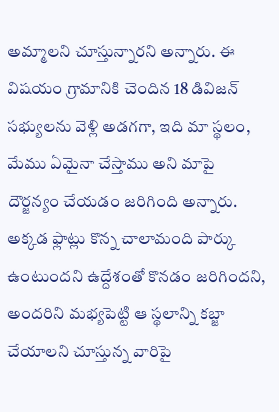అమ్మాలని చూస్తున్నారని అన్నారు. ఈ విషయం గ్రామానికి చెందిన 18 డివిజన్ సభ్యులను వెళ్లి అడగగా, ఇది మా స్థలం, మేము ఏమైనా చేస్తాము అని మాపై దౌర్జన్యం చేయడం జరిగింది అన్నారు. అక్కడ ఫ్లాట్లు కొన్న చాలామంది పార్కు ఉంటుందని ఉద్దేశంతో కొనడం జరిగిందని, అందరిని మభ్యపెట్టి ఆ స్థలాన్ని కబ్జా చేయాలని చూస్తున్న వారిపై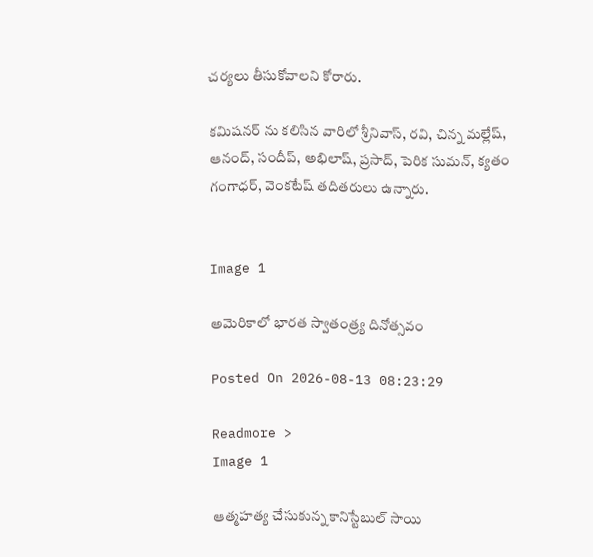చర్యలు తీసుకోవాలని కోరారు.

కమిషనర్ ను కలిసిన వారిలో శ్రీనివాస్, రవి, చిన్న మల్లేష్, ఆనంద్, సందీప్, అభిలాష్, ప్రసాద్, పెరిక సుమన్, క్యతం గంగాధర్, వెంకటేష్ తదితరులు ఉన్నారు.


Image 1

అమెరికాలో భారత స్వాతంత్ర్య దినోత్సవం

Posted On 2026-08-13 08:23:29

Readmore >
Image 1

ఆత్మహత్య చేసుకున్న కానిస్టేబుల్ సాయి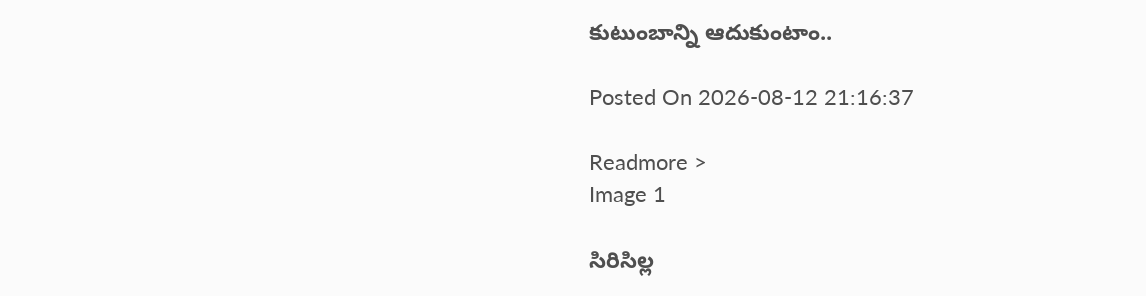కుటుంబాన్ని ఆదుకుంటాం..

Posted On 2026-08-12 21:16:37

Readmore >
Image 1

సిరిసిల్ల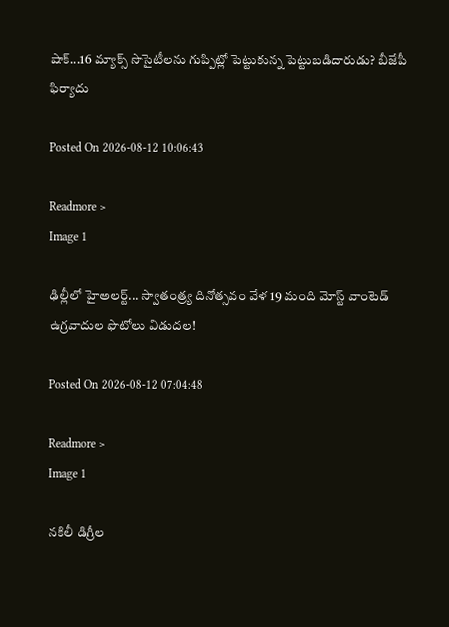షాక్...16 మ్యాక్స్ సొసైటీలను గుప్పిట్లో పెట్టుకున్న పెట్టుబడిదారుడు? బీజేపీ ఫిర్యాదు

Posted On 2026-08-12 10:06:43

Readmore >
Image 1

ఢిల్లీలో హైఅలర్ట్‌... స్వాతంత్ర్య దినోత్సవం వేళ 19 మంది మోస్ట్ వాంటెడ్ ఉగ్రవాదుల ఫొటోలు విడుదల!

Posted On 2026-08-12 07:04:48

Readmore >
Image 1

నకిలీ డిగ్రీల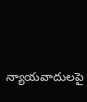న్యాయవాదులపై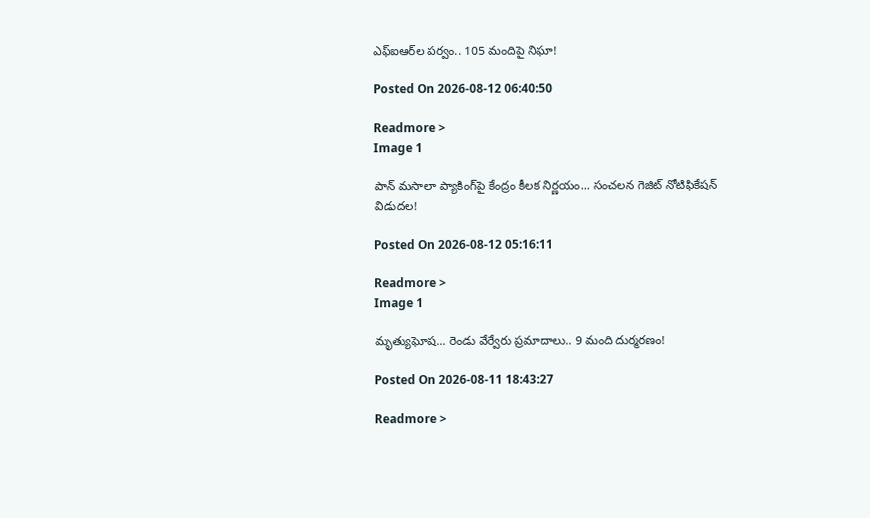ఎఫ్‌ఐఆర్‌ల పర్వం.. 105 మందిపై నిఘా!

Posted On 2026-08-12 06:40:50

Readmore >
Image 1

పాన్ మసాలా ప్యాకింగ్‌పై కేంద్రం కీలక నిర్ణయం... సంచలన గెజిట్ నోటిఫికేషన్ విడుదల!

Posted On 2026-08-12 05:16:11

Readmore >
Image 1

మృత్యుఘోష... రెండు వేర్వేరు ప్రమాదాలు.. 9 మంది దుర్మరణం!

Posted On 2026-08-11 18:43:27

Readmore >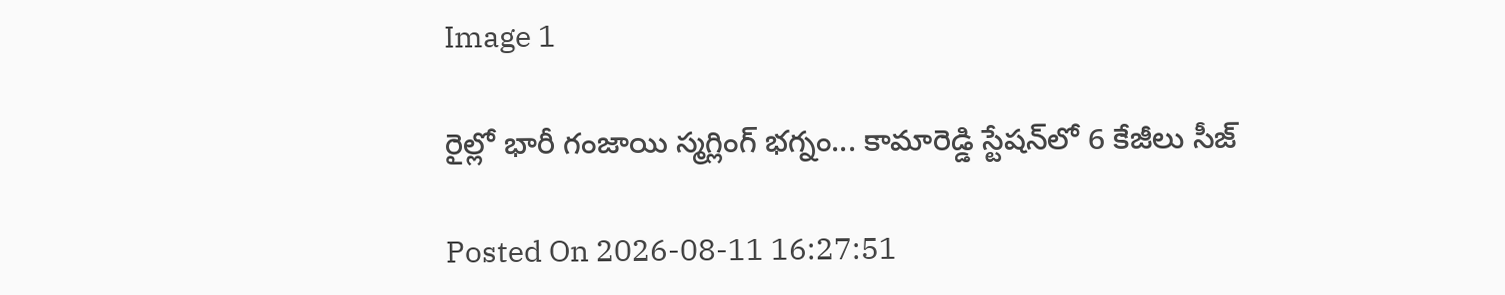Image 1

రైల్లో భారీ గంజాయి స్మగ్లింగ్ భగ్నం... కామారెడ్డి స్టేషన్‌లో 6 కేజీలు సీజ్

Posted On 2026-08-11 16:27:51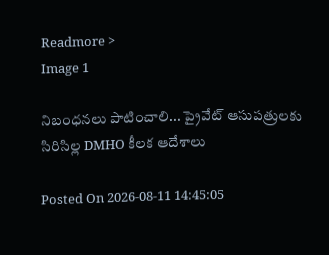Readmore >
Image 1

నిబంధనలు పాటించాలి... ప్రైవేట్ ఆసుపత్రులకు సిరిసిల్ల DMHO కీలక ఆదేశాలు

Posted On 2026-08-11 14:45:05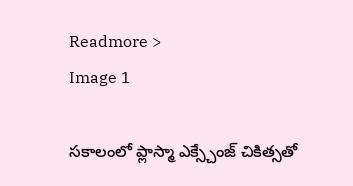Readmore >
Image 1

సకాలంలో ప్లాస్మా ఎక్స్చేంజ్ చికిత్సతో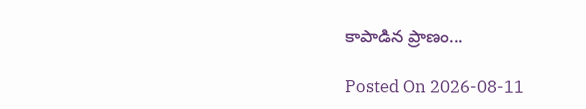కాపాడిన ప్రాణం...

Posted On 2026-08-11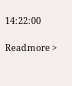14:22:00

Readmore >